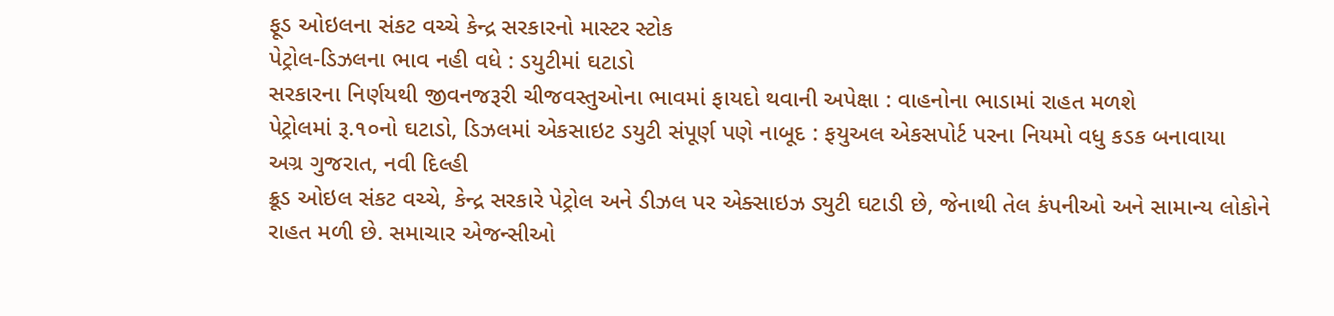ફૂડ ઓઇલના સંકટ વચ્ચે કેન્દ્ર સરકારનો માસ્ટર સ્ટોક
પેટ્રોલ-ડિઝલના ભાવ નહી વધે : ડયુટીમાં ઘટાડો
સરકારના નિર્ણયથી જીવનજરૂરી ચીજવસ્તુઓના ભાવમાં ફાયદો થવાની અપેક્ષા : વાહનોના ભાડામાં રાહત મળશે
પેટ્રોલમાં રૂ.૧૦નો ઘટાડો, ડિઝલમાં એકસાઇટ ડયુટી સંપૂર્ણ પણે નાબૂદ : ફયુઅલ એકસપોર્ટ પરના નિયમો વધુ કડક બનાવાયા
અગ્ર ગુજરાત, નવી દિલ્હી
ક્રૂડ ઓઇલ સંકટ વચ્ચે, કેન્દ્ર સરકારે પેટ્રોલ અને ડીઝલ પર એક્સાઇઝ ડ્યુટી ઘટાડી છે, જેનાથી તેલ કંપનીઓ અને સામાન્ય લોકોને રાહત મળી છે. સમાચાર એજન્સીઓ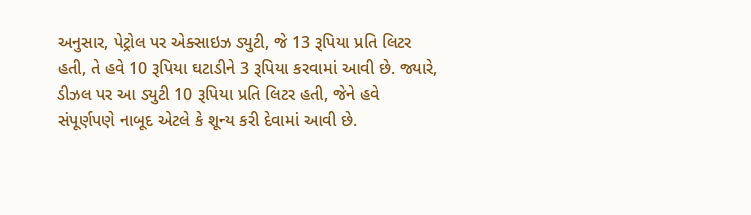અનુસાર, પેટ્રોલ પર એક્સાઇઝ ડ્યુટી, જે 13 રૂપિયા પ્રતિ લિટર હતી, તે હવે 10 રૂપિયા ઘટાડીને 3 રૂપિયા કરવામાં આવી છે. જ્યારે, ડીઝલ પર આ ડ્યુટી 10 રૂપિયા પ્રતિ લિટર હતી, જેને હવે સંપૂર્ણપણે નાબૂદ એટલે કે શૂન્ય કરી દેવામાં આવી છે.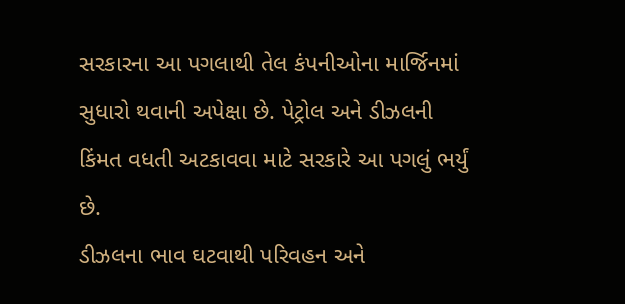સરકારના આ પગલાથી તેલ કંપનીઓના માર્જિનમાં સુધારો થવાની અપેક્ષા છે. પેટ્રોલ અને ડીઝલની કિંમત વધતી અટકાવવા માટે સરકારે આ પગલું ભર્યું છે.
ડીઝલના ભાવ ઘટવાથી પરિવહન અને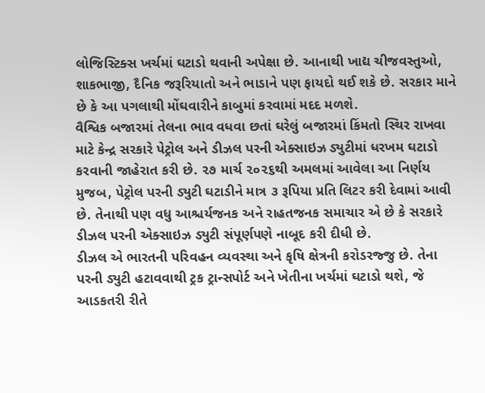લોજિસ્ટિક્સ ખર્ચમાં ઘટાડો થવાની અપેક્ષા છે. આનાથી ખાદ્ય ચીજવસ્તુઓ, શાકભાજી, દૈનિક જરૂરિયાતો અને ભાડાને પણ ફાયદો થઈ શકે છે. સરકાર માને છે કે આ પગલાથી મોંઘવારીને કાબુમાં કરવામાં મદદ મળશે.
વૈશ્વિક બજારમાં તેલના ભાવ વધવા છતાં ઘરેલું બજારમાં કિંમતો સ્થિર રાખવા માટે કેન્દ્ર સરકારે પેટ્રોલ અને ડીઝલ પરની એક્સાઇઝ ડ્યુટીમાં ધરખમ ઘટાડો કરવાની જાહેરાત કરી છે. ૨૭ માર્ચ ૨૦૨૬થી અમલમાં આવેલા આ નિર્ણય મુજબ, પેટ્રોલ પરની ડ્યુટી ઘટાડીને માત્ર ૩ રૂપિયા પ્રતિ લિટર કરી દેવામાં આવી છે. તેનાથી પણ વધુ આશ્ચર્યજનક અને રાહતજનક સમાચાર એ છે કે સરકારે ડીઝલ પરની એક્સાઇઝ ડ્યુટી સંપૂર્ણપણે નાબૂદ કરી દીધી છે.
ડીઝલ એ ભારતની પરિવહન વ્યવસ્થા અને કૃષિ ક્ષેત્રની કરોડરજ્જુ છે. તેના પરની ડ્યુટી હટાવવાથી ટ્રક ટ્રાન્સપોર્ટ અને ખેતીના ખર્ચમાં ઘટાડો થશે, જે આડકતરી રીતે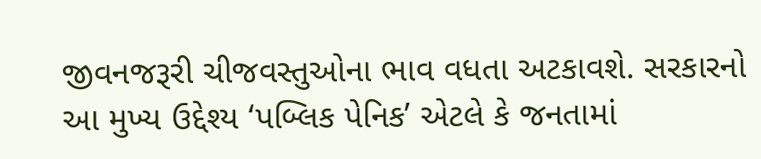જીવનજરૂરી ચીજવસ્તુઓના ભાવ વધતા અટકાવશે. સરકારનો આ મુખ્ય ઉદ્દેશ્ય ‘પબ્લિક પેનિક’ એટલે કે જનતામાં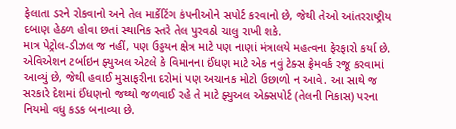ફેલાતા ડરને રોકવાનો અને તેલ માર્કેટિંગ કંપનીઓને સપોર્ટ કરવાનો છે, જેથી તેઓ આંતરરાષ્ટ્રીય દબાણ હેઠળ હોવા છતાં સ્થાનિક સ્તરે તેલ પુરવઠો ચાલુ રાખી શકે.
માત્ર પેટ્રોલ-ડીઝલ જ નહીં, પણ ઉડ્ડયન ક્ષેત્ર માટે પણ નાણાં મંત્રાલયે મહત્વના ફેરફારો કર્યા છે. એવિએશન ટર્બાઇન ફ્યુઅલ એટલે કે વિમાનના ઈંધણ માટે એક નવું ટેક્સ ફ્રેમવર્ક રજૂ કરવામાં આવ્યું છે, જેથી હવાઈ મુસાફરીના દરોમાં પણ અચાનક મોટો ઉછાળો ન આવે. આ સાથે જ સરકારે દેશમાં ઈંધણનો જથ્થો જળવાઈ રહે તે માટે ફ્યુઅલ એક્સપોર્ટ (તેલની નિકાસ) પરના નિયમો વધુ કડક બનાવ્યા છે.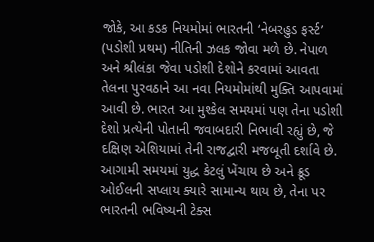જોકે, આ કડક નિયમોમાં ભારતની ‘નેબરહુડ ફર્સ્ટ’ (પડોશી પ્રથમ) નીતિની ઝલક જોવા મળે છે. નેપાળ અને શ્રીલંકા જેવા પડોશી દેશોને કરવામાં આવતા તેલના પુરવઠાને આ નવા નિયમોમાંથી મુક્તિ આપવામાં આવી છે. ભારત આ મુશ્કેલ સમયમાં પણ તેના પડોશી દેશો પ્રત્યેની પોતાની જવાબદારી નિભાવી રહ્યું છે, જે દક્ષિણ એશિયામાં તેની રાજદ્વારી મજબૂતી દર્શાવે છે.
આગામી સમયમાં યુદ્ધ કેટલું ખેંચાય છે અને ક્રૂડ ઓઈલની સપ્લાય ક્યારે સામાન્ય થાય છે, તેના પર ભારતની ભવિષ્યની ટેક્સ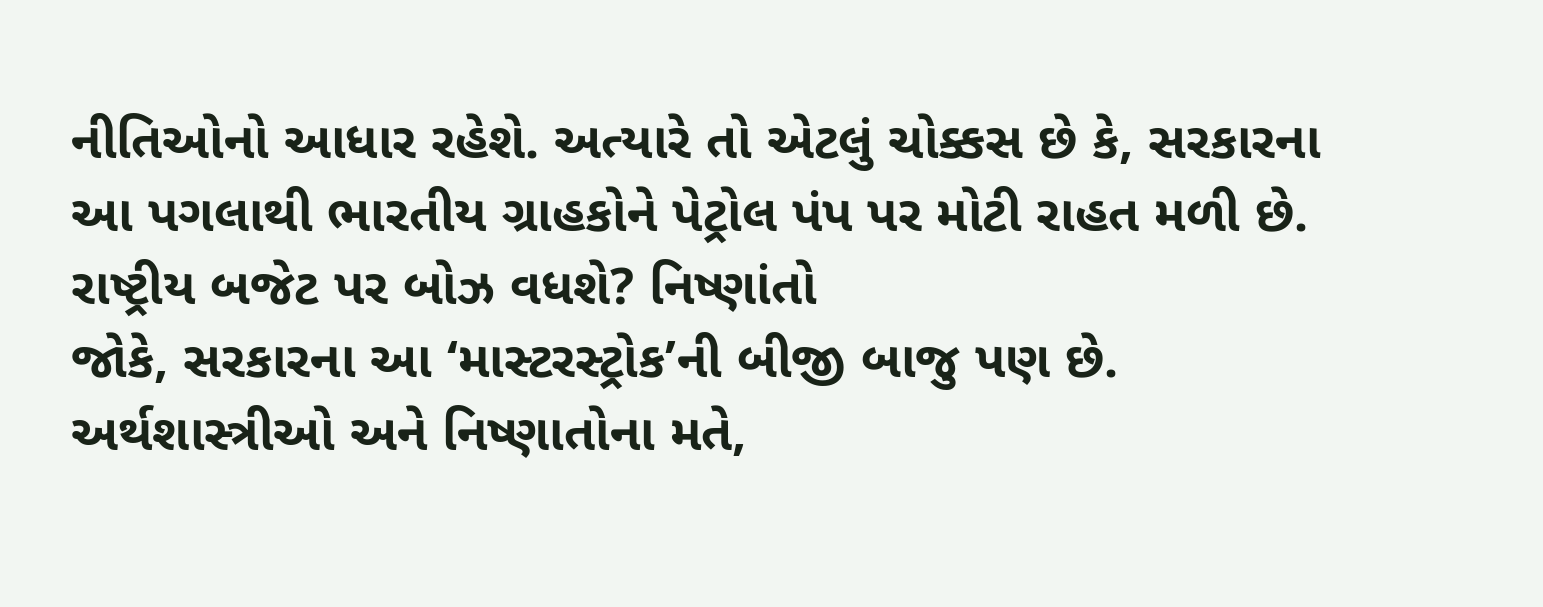નીતિઓનો આધાર રહેશે. અત્યારે તો એટલું ચોક્કસ છે કે, સરકારના આ પગલાથી ભારતીય ગ્રાહકોને પેટ્રોલ પંપ પર મોટી રાહત મળી છે.
રાષ્ટ્રીય બજેટ પર બોઝ વધશે? નિષ્ણાંતો
જોકે, સરકારના આ ‘માસ્ટરસ્ટ્રોક’ની બીજી બાજુ પણ છે. અર્થશાસ્ત્રીઓ અને નિષ્ણાતોના મતે,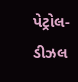પેટ્રોલ-ડીઝલ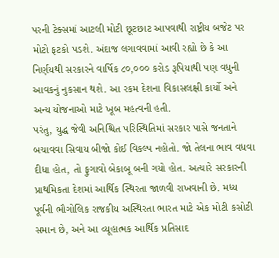પરની ટેક્સમાં આટલી મોટી છૂટછાટ આપવાથી રાષ્ટ્રીય બજેટ પર મોટો ફટકો પડશે. અંદાજ લગાવવામાં આવી રહ્યો છે કે આ નિર્ણયથી સરકારને વાર્ષિક ૮૦,૦૦૦ કરોડ રૂપિયાથી પણ વધુની આવકનું નુકસાન થશે. આ રકમ દેશના વિકાસલક્ષી કાર્યો અને અન્ય યોજનાઓ માટે ખૂબ મહત્વની હતી.
પરંતુ, યુદ્ધ જેવી અનિશ્ચિત પરિસ્થિતિમાં સરકાર પાસે જનતાને બચાવવા સિવાય બીજો કોઈ વિકલ્પ નહોતો. જો તેલના ભાવ વધવા દીધા હોત, તો ફુગાવો બેકાબૂ બની ગયો હોત. અત્યારે સરકારની પ્રાથમિકતા દેશમાં આર્થિક સ્થિરતા જાળવી રાખવાની છે. મધ્ય પૂર્વની ભૌગોલિક રાજકીય અસ્થિરતા ભારત માટે એક મોટી કસોટી સમાન છે, અને આ વ્યૂહાત્મક આર્થિક પ્રતિસાદ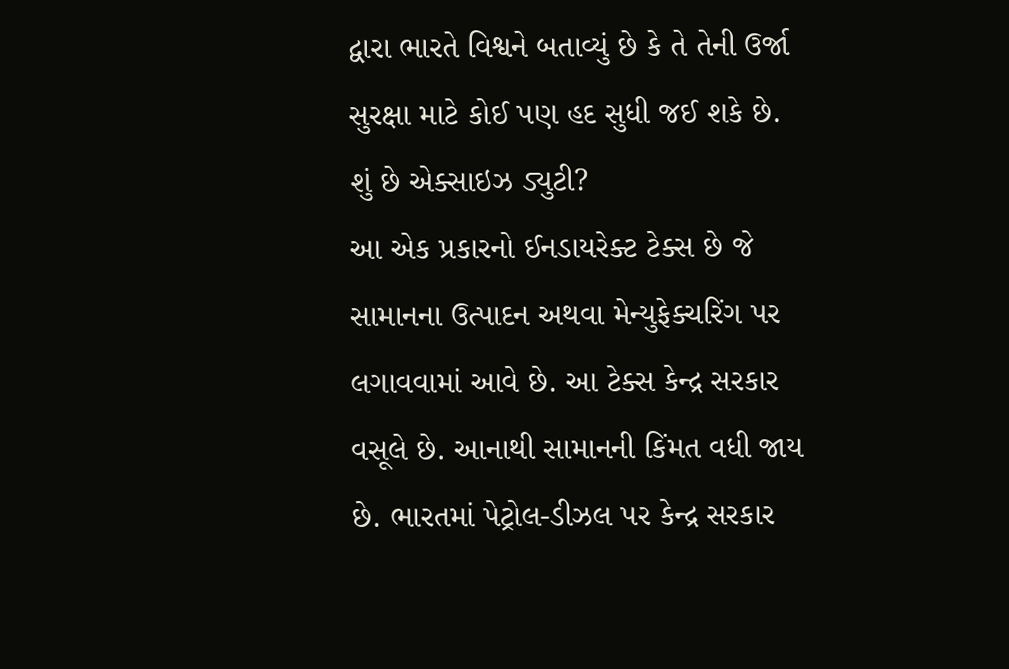દ્વારા ભારતે વિશ્વને બતાવ્યું છે કે તે તેની ઉર્જા સુરક્ષા માટે કોઈ પણ હદ સુધી જઈ શકે છે.
શું છે એક્સાઇઝ ડ્યુટી?
આ એક પ્રકારનો ઈનડાયરેક્ટ ટેક્સ છે જે સામાનના ઉત્પાદન અથવા મેન્યુફેક્ચરિંગ પર લગાવવામાં આવે છે. આ ટેક્સ કેન્દ્ર સરકાર વસૂલે છે. આનાથી સામાનની કિંમત વધી જાય છે. ભારતમાં પેટ્રોલ-ડીઝલ પર કેન્દ્ર સરકાર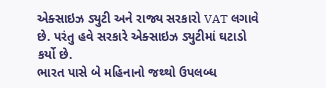એક્સાઇઝ ડ્યુટી અને રાજ્ય સરકારો VAT લગાવે છે. પરંતુ હવે સરકારે એક્સાઇઝ ડ્યુટીમાં ઘટાડો કર્યો છે.
ભારત પાસે બે મહિનાનો જથ્થો ઉપલબ્ધ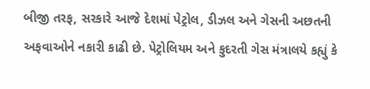બીજી તરફ, સરકારે આજે દેશમાં પેટ્રોલ, ડીઝલ અને ગેસની અછતની અફવાઓને નકારી કાઢી છે. પેટ્રોલિયમ અને કુદરતી ગેસ મંત્રાલયે કહ્યું કે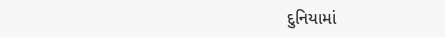દુનિયામાં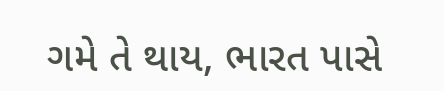ગમે તે થાય, ભારત પાસે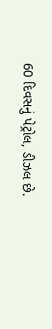60 દિવસનું પેટ્રોલ, ડીઝલ છે.